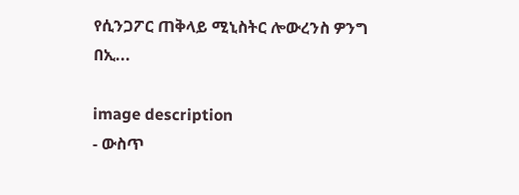የሲንጋፖር ጠቅላይ ሚኒስትር ሎውረንስ ዎንግ በኢ...

image description
- ውስጥ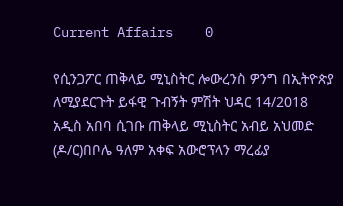Current Affairs    0

የሲንጋፖር ጠቅላይ ሚኒስትር ሎውረንስ ዎንግ በኢትዮጵያ ለሚያደርጉት ይፋዊ ጉብኝት ምሽት ህዳር 14/2018 አዲስ አበባ ሲገቡ ጠቅላይ ሚኒስትር አብይ አህመድ (ዶ/ር)በቦሌ ዓለም አቀፍ አውሮፕላን ማረፊያ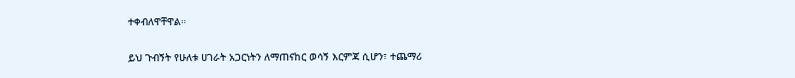ተቀብለዋቸዋል።

ይህ ጉብኝት የሁለቱ ሀገራት አጋርነትን ለማጠናከር ወሳኝ እርምጃ ሲሆን፣ ተጨማሪ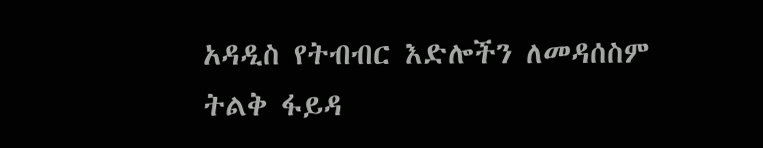አዳዲስ የትብብር እድሎችን ለመዳሰስም ትልቅ ፋይዳ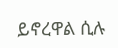ይኖረዋል ሲሉ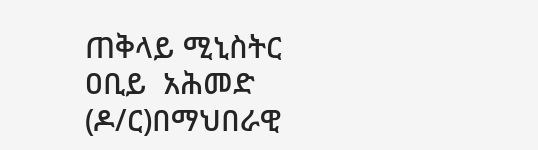ጠቅላይ ሚኒስትር ዐቢይ  አሕመድ (ዶ/ር)በማህበራዊ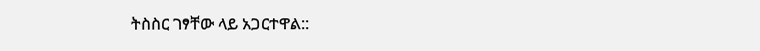ትስስር ገፃቸው ላይ አጋርተዋል::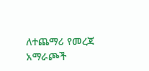ለተጨማሪ የመረጃ አማራጮች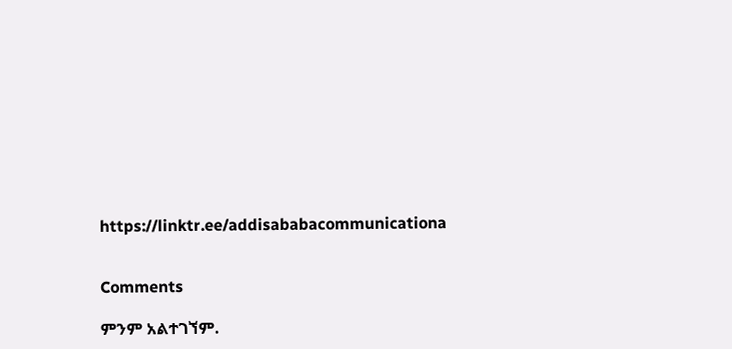https://linktr.ee/addisababacommunicationa


Comments

ምንም አልተገኘም.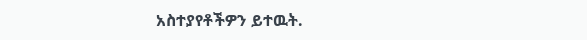አስተያየቶችዎን ይተዉት.